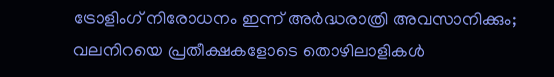ട്രോളിംഗ് നിരോധനം ഇന്ന് അർദ്ധരാത്രി അവസാനിക്കും; വലനിറയെ പ്രതീക്ഷകളോടെ തൊഴിലാളികൾ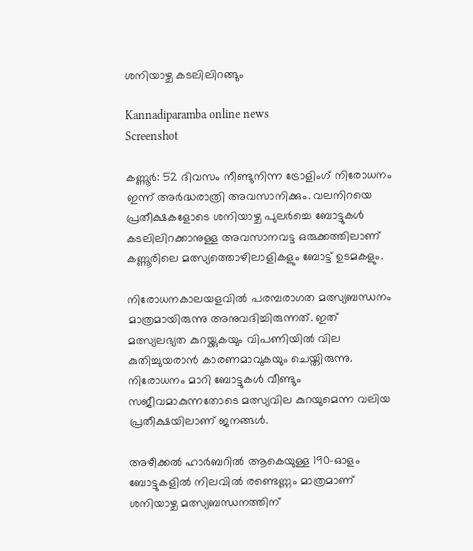ശനിയാഴ്ച കടലിലിറങ്ങും

Kannadiparamba online news
Screenshot

കണ്ണൂർ: 52 ദിവസം നീണ്ടുനിന്ന ട്രോളിംഗ് നിരോധനം ഇന്ന് അർദ്ധരാത്രി അവസാനിക്കും. വലനിറയെ പ്രതീക്ഷകളോടെ ശനിയാഴ്ച പുലർച്ചെ ബോട്ടുകൾ കടലിലിറക്കാനുള്ള അവസാനവട്ട ഒരുക്കത്തിലാണ് കണ്ണൂരിലെ മത്സ്യത്തൊഴിലാളികളും ബോട്ട് ഉടമകളും.

നിരോധനകാലയളവിൽ പരമ്പരാഗത മത്സ്യബന്ധനം മാത്രമായിരുന്നു അനുവദിച്ചിരുന്നത്. ഇത് മത്സ്യലഭ്യത കുറയ്ക്കുകയും വിപണിയിൽ വില കുതിച്ചുയരാൻ കാരണമാവുകയും ചെയ്തിരുന്നു. നിരോധനം മാറി ബോട്ടുകൾ വീണ്ടും സജീവമാകുന്നതോടെ മത്സ്യവില കുറയുമെന്ന വലിയ പ്രതീക്ഷയിലാണ് ജനങ്ങൾ.

അഴീക്കൽ ഹാർബറിൽ ആകെയുള്ള 190-ഓളം ബോട്ടുകളിൽ നിലവിൽ രണ്ടെണ്ണം മാത്രമാണ് ശനിയാഴ്ച മത്സ്യബന്ധനത്തിന്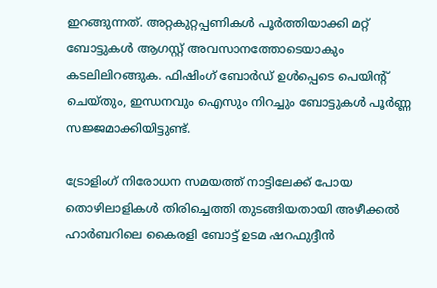ഇറങ്ങുന്നത്. അറ്റകുറ്റപ്പണികൾ പൂർത്തിയാക്കി മറ്റ് ബോട്ടുകൾ ആഗസ്റ്റ് അവസാനത്തോടെയാകും കടലിലിറങ്ങുക. ഫിഷിംഗ് ബോർഡ് ഉൾപ്പെടെ പെയിന്റ് ചെയ്തും, ഇന്ധനവും ഐസും നിറച്ചും ബോട്ടുകൾ പൂർണ്ണ സജ്ജമാക്കിയിട്ടുണ്ട്.

ട്രോളിംഗ് നിരോധന സമയത്ത് നാട്ടിലേക്ക് പോയ തൊഴിലാളികൾ തിരിച്ചെത്തി തുടങ്ങിയതായി അഴീക്കൽ ഹാർബറിലെ കൈരളി ബോട്ട് ഉടമ ഷറഫുദ്ദീൻ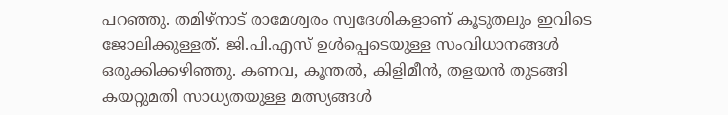പറഞ്ഞു. തമിഴ്‌നാട് രാമേശ്വരം സ്വദേശികളാണ് കൂടുതലും ഇവിടെ ജോലിക്കുള്ളത്. ജി.പി.എസ് ഉൾപ്പെടെയുള്ള സംവിധാനങ്ങൾ ഒരുക്കിക്കഴിഞ്ഞു. കണവ, കൂന്തൽ, കിളിമീൻ, തളയൻ തുടങ്ങി കയറ്റുമതി സാധ്യതയുള്ള മത്സ്യങ്ങൾ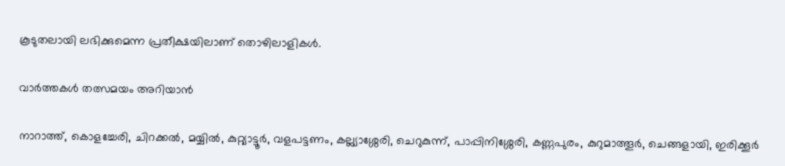കൂടുതലായി ലഭിക്കുമെന്ന പ്രതീക്ഷയിലാണ് തൊഴിലാളികൾ.

വാർത്തകൾ തത്സമയം അറിയാൻ

നാറാത്ത്, കൊളച്ചേരി, ചിറക്കൽ, മയ്യിൽ, കുറ്റ്യാട്ടൂർ, വളപട്ടണം, കല്ല്യാശ്ശേരി, ചെറുകുന്ന്, പാപ്പിനിശ്ശേരി, കണ്ണപുരം, കുറുമാത്തൂർ, ചെങ്ങളായി, ഇരിക്കൂർ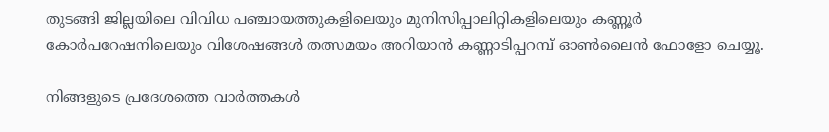തുടങ്ങി ജില്ലയിലെ വിവിധ പഞ്ചായത്തുകളിലെയും മുനിസിപ്പാലിറ്റികളിലെയും കണ്ണൂർ കോർപറേഷനിലെയും വിശേഷങ്ങൾ തത്സമയം അറിയാൻ കണ്ണാടിപ്പറമ്പ് ഓൺലൈൻ ഫോളോ ചെയ്യൂ.

നിങ്ങളുടെ പ്രദേശത്തെ വാർത്തകൾ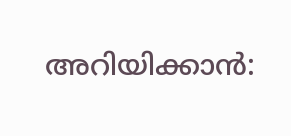അറിയിക്കാൻ: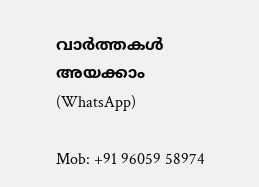വാർത്തകൾ അയക്കാം (WhatsApp)

Mob: +91 96059 58974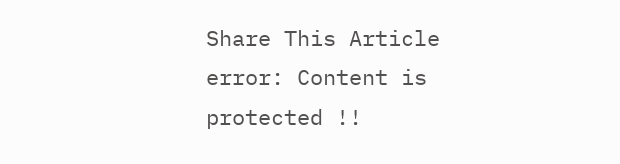Share This Article
error: Content is protected !!